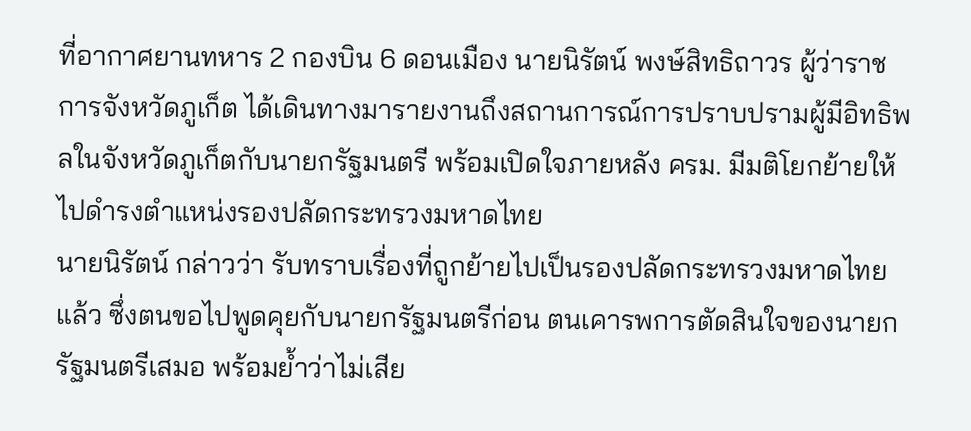ที่อากาศยานทหาร 2 กองบิน 6 ดอนเมือง นายนิรัตน์ พงษ์สิทธิถาวร ผู้ว่าราชการจังหวัดภูเก็ต ได้เดินทางมารายงานถึงสถานการณ์การปราบปรามผู้มีอิทธิพลในจังหวัดภูเก็ตกับนายกรัฐมนตรี พร้อมเปิดใจภายหลัง ครม. มีมติโยกย้ายให้ไปดำรงตำแหน่งรองปลัดกระทรวงมหาดไทย
นายนิรัตน์ กล่าวว่า รับทราบเรื่องที่ถูกย้ายไปเป็นรองปลัดกระทรวงมหาดไทยแล้ว ซึ่งตนขอไปพูดคุยกับนายกรัฐมนตรีก่อน ตนเคารพการตัดสินใจของนายกรัฐมนตรีเสมอ พร้อมย้ำว่าไม่เสีย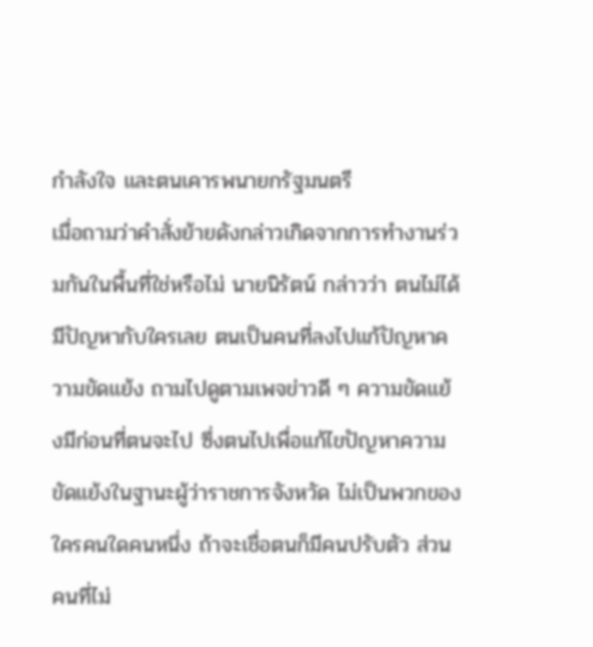กำลังใจ และตนเคารพนายกรัฐมนตรี
เมื่อถามว่าคำสั่งย้ายดังกล่าวเกิดจากการทำงานร่วมกันในพื้นที่ใช่หรือไม่ นายนิรัตน์ กล่าวว่า ตนไม่ได้มีปัญหากับใครเลย ตนเป็นคนที่ลงไปแก้ปัญหาความขัดแย้ง ถามไปดูตามเพจข่าวดี ๆ ความขัดแย้งมีก่อนที่ตนจะไป ซึ่งตนไปเพื่อแก้ไขปัญหาความขัดแย้งในฐานะผู้ว่าราชการจังหวัด ไม่เป็นพวกของใครคนใดคนหนึ่ง ถ้าจะเชื่อตนก็มีคนปรับตัว ส่วนคนที่ไม่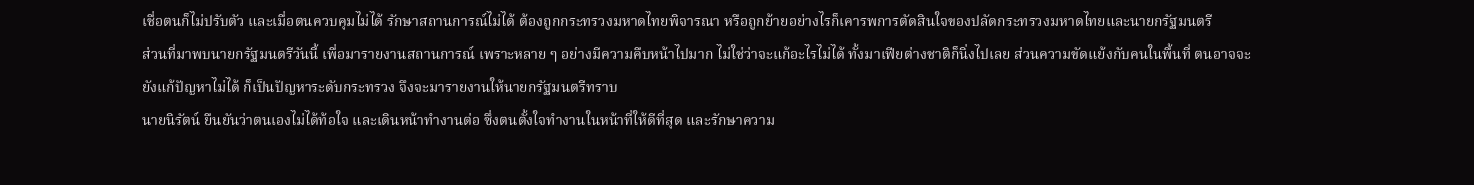เชื่อตนก็ไม่ปรับตัว และเมื่อตนควบคุมไม่ได้ รักษาสถานการณ์ไม่ได้ ต้องถูกกระทรวงมหาดไทยพิจารณา หรือถูกย้ายอย่างไรก็เคารพการตัดสินใจของปลัดกระทรวงมหาดไทยและนายกรัฐมนตรี
ส่วนที่มาพบนายกรัฐมนตรีวันนี้ เพื่อมารายงานสถานการณ์ เพราะหลาย ๆ อย่างมีความคืบหน้าไปมาก ไม่ใช่ว่าจะแก้อะไรไม่ได้ ทั้งมาเฟียต่างชาติก็นิ่งไปเลย ส่วนความขัดแย้งกับคนในพื้นที่ ตนอาจจะยังแก้ปัญหาไม่ได้ ก็เป็นปัญหาระดับกระทรวง จึงจะมารายงานให้นายกรัฐมนตรีทราบ
นายนิรัตน์ ยืนยันว่าตนเองไม่ได้ท้อใจ และเดินหน้าทำงานต่อ ซึ่งตนตั้งใจทำงานในหน้าที่ให้ดีที่สุด และรักษาความ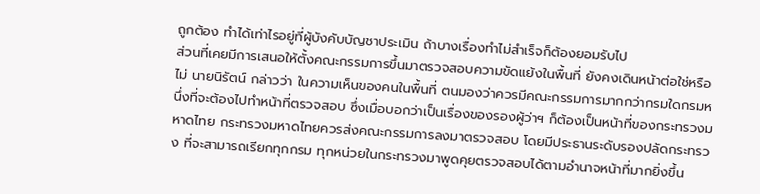ถูกต้อง ทำได้เท่าไรอยู่ที่ผู้บังคับบัญชาประเมิน ถ้าบางเรื่องทำไม่สำเร็จก็ต้องยอมรับไป
ส่วนที่เคยมีการเสนอให้ตั้งคณะกรรมการขึ้นมาตรวจสอบความขัดแย้งในพื้นที่ ยังคงเดินหน้าต่อใช่หรือไม่ นายนิรัตน์ กล่าวว่า ในความเห็นของคนในพื้นที่ ตนมองว่าควรมีคณะกรรมการมากกว่ากรมใดกรมหนึ่งที่จะต้องไปทำหน้าที่ตรวจสอบ ซึ่งเมื่อบอกว่าเป็นเรื่องของรองผู้ว่าฯ ก็ต้องเป็นหน้าที่ของกระทรวงมหาดไทย กระทรวงมหาดไทยควรส่งคณะกรรมการลงมาตรวจสอบ โดยมีประธานระดับรองปลัดกระทรวง ที่จะสามารถเรียกทุกกรม ทุกหน่วยในกระทรวงมาพูดคุยตรวจสอบได้ตามอำนาจหน้าที่มากยิ่งขึ้น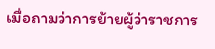เมื่อถามว่าการย้ายผู้ว่าราชการ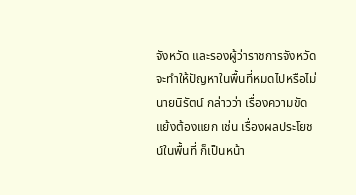จังหวัด และรองผู้ว่าราชการจังหวัด จะทำให้ปัญหาในพื้นที่หมดไปหรือไม่ นายนิรัตน์ กล่าวว่า เรื่องความขัดแย้งต้องแยก เช่น เรื่องผลประโยชน์ในพื้นที่ ก็เป็นหน้า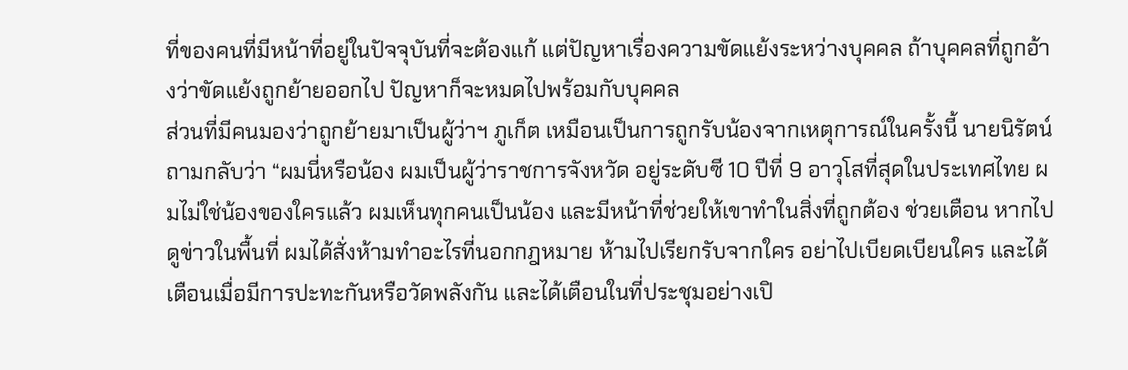ที่ของคนที่มีหน้าที่อยู่ในปัจจุบันที่จะต้องแก้ แต่ปัญหาเรื่องความขัดแย้งระหว่างบุคคล ถ้าบุคคลที่ถูกอ้างว่าขัดแย้งถูกย้ายออกไป ปัญหาก็จะหมดไปพร้อมกับบุคคล
ส่วนที่มีคนมองว่าถูกย้ายมาเป็นผู้ว่าฯ ภูเก็ต เหมือนเป็นการถูกรับน้องจากเหตุการณ์ในครั้งนี้ นายนิรัตน์ ถามกลับว่า “ผมนี่หรือน้อง ผมเป็นผู้ว่าราชการจังหวัด อยู่ระดับซี 10 ปีที่ 9 อาวุโสที่สุดในประเทศไทย ผมไม่ใช่น้องของใครแล้ว ผมเห็นทุกคนเป็นน้อง และมีหน้าที่ช่วยให้เขาทำในสิ่งที่ถูกต้อง ช่วยเตือน หากไปดูข่าวในพื้นที่ ผมได้สั่งห้ามทำอะไรที่นอกกฎหมาย ห้ามไปเรียกรับจากใคร อย่าไปเบียดเบียนใคร และได้เตือนเมื่อมีการปะทะกันหรือวัดพลังกัน และได้เตือนในที่ประชุมอย่างเปิ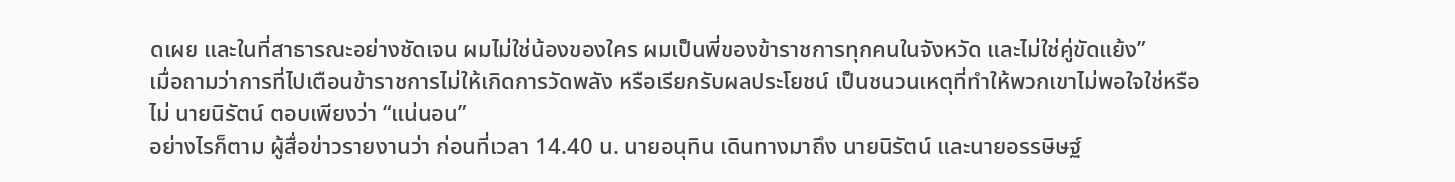ดเผย และในที่สาธารณะอย่างชัดเจน ผมไม่ใช่น้องของใคร ผมเป็นพี่ของข้าราชการทุกคนในจังหวัด และไม่ใช่คู่ขัดแย้ง”
เมื่อถามว่าการที่ไปเตือนข้าราชการไม่ให้เกิดการวัดพลัง หรือเรียกรับผลประโยชน์ เป็นชนวนเหตุที่ทำให้พวกเขาไม่พอใจใช่หรือไม่ นายนิรัตน์ ตอบเพียงว่า “แน่นอน”
อย่างไรก็ตาม ผู้สื่อข่าวรายงานว่า ก่อนที่เวลา 14.40 น. นายอนุทิน เดินทางมาถึง นายนิรัตน์ และนายอรรษิษฐ์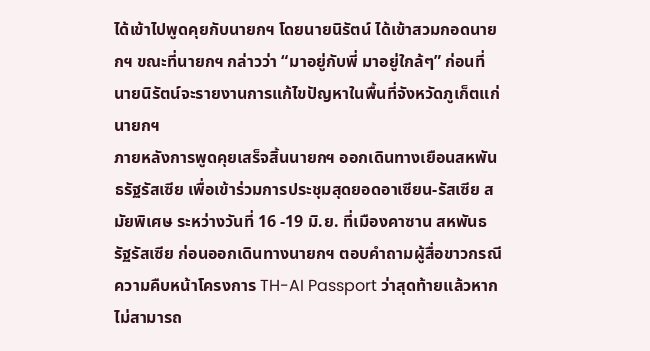ได้เข้าไปพูดคุยกับนายกฯ โดยนายนิรัตน์ ได้เข้าสวมกอดนายกฯ ขณะที่นายกฯ กล่าวว่า “มาอยู่กับพี่ มาอยู่ใกล้ๆ” ก่อนที่นายนิรัตน์จะรายงานการแก้ไขปัญหาในพื้นที่จังหวัดภูเก็ตแก่นายกฯ
ภายหลังการพูดคุยเสร็จสิ้นนายกฯ ออกเดินทางเยือนสหพันธรัฐรัสเซีย เพื่อเข้าร่วมการประชุมสุดยอดอาเซียน-รัสเซีย สมัยพิเศษ ระหว่างวันที่ 16 -19 มิ.ย. ที่เมืองคาซาน สหพันธรัฐรัสเซีย ก่อนออกเดินทางนายกฯ ตอบคำถามผู้สื่อขาวกรณีความคืบหน้าโครงการ TH-AI Passport ว่าสุดท้ายแล้วหากไม่สามารถ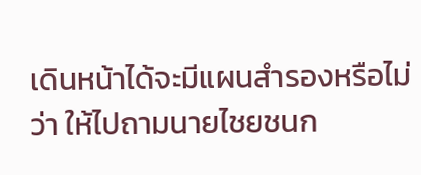เดินหน้าได้จะมีแผนสำรองหรือไม่ว่า ให้ไปถามนายไชยชนก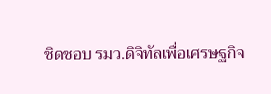ชิดชอบ รมว.ดิจิทัลเพื่อเศรษฐกิจ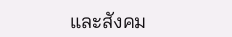และสังคม